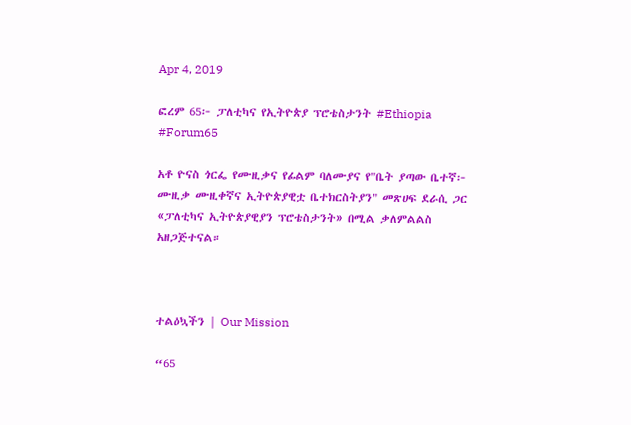Apr 4, 2019

ፎረም 65፦ ፓለቲካና የኢትዮጵያ ፕሮቴስታንት #Ethiopia #Forum65

አቶ ዮናስ ጎርፌ የሙዚቃና የፊልም ባለሙያና የ"ቤት ያጣው ቤተኛ፦ ሙዚቃ ሙዚቀኛና ኢትዮጵያዊቷ ቤተክርስትያን" መጽሀፍ ደራሲ ጋር «ፓለቲካና ኢትዮጵያዊያን ፕሮቴስታንት» በሚል ቃለምልልስ አዘጋጅተናል።



ተልዕኳችን | Our Mission

“65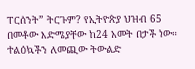ፐርሰንት” ትርጉም? የኢትዮጵያ ህዝብ 65 በመቶው እድሜያቸው ከ24 አመት በታች ነው። ተልዕኳችን ለመጪው ትውልድ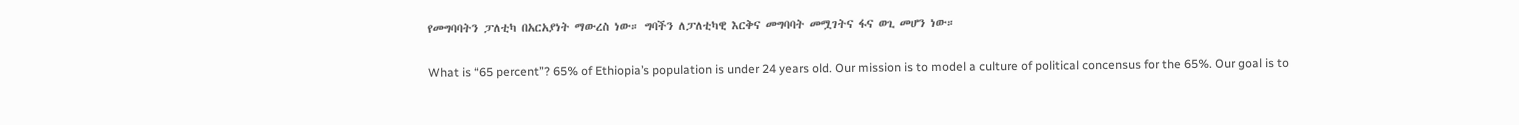የመግባባትን ፓለቲካ በአርአያነት ማውረስ ነው። ግባችን ለፓለቲካዊ እርቅና መግባባት መሟገትና ፋና ወጊ መሆን ነው።

What is “65 percent”? 65% of Ethiopia’s population is under 24 years old. Our mission is to model a culture of political concensus for the 65%. Our goal is to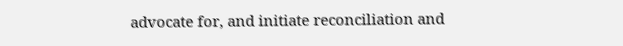advocate for, and initiate reconciliation and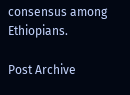consensus among Ethiopians.

Post Archive